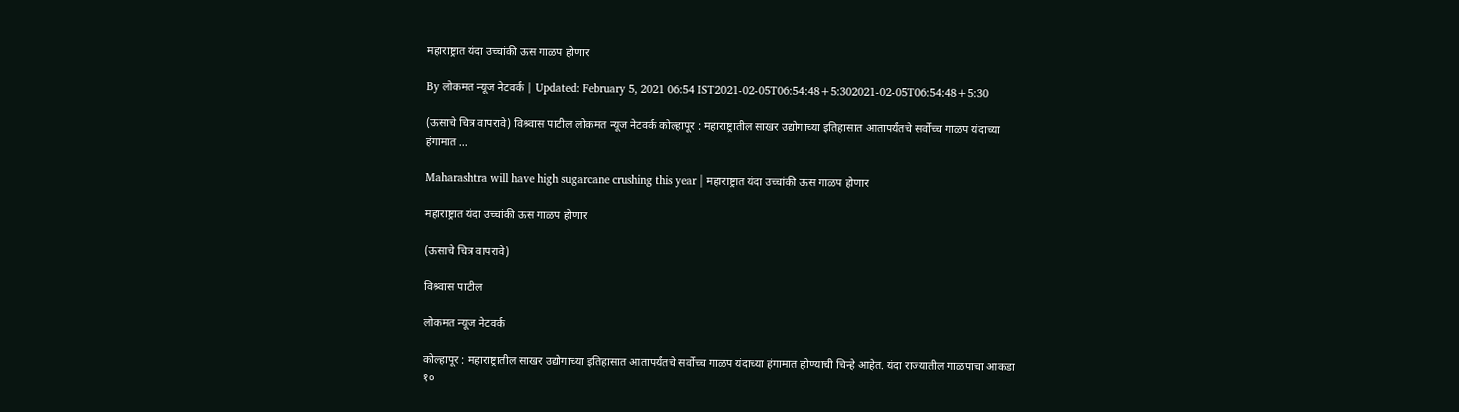महाराष्ट्रात यंदा उच्चांकी ऊस गाळप होणार

By लोकमत न्यूज नेटवर्क | Updated: February 5, 2021 06:54 IST2021-02-05T06:54:48+5:302021-02-05T06:54:48+5:30

(ऊसाचे चित्र वापरावे) विश्र्वास पाटील लोकमत न्यूज नेटवर्क कोल्हापूर : महाराष्ट्रातील साखर उद्योगाच्या इतिहासात आतापर्यंतचे सर्वोच्च गाळप यंदाच्या हंगामात ...

Maharashtra will have high sugarcane crushing this year | महाराष्ट्रात यंदा उच्चांकी ऊस गाळप होणार

महाराष्ट्रात यंदा उच्चांकी ऊस गाळप होणार

(ऊसाचे चित्र वापरावे)

विश्र्वास पाटील

लोकमत न्यूज नेटवर्क

कोल्हापूर : महाराष्ट्रातील साखर उद्योगाच्या इतिहासात आतापर्यंतचे सर्वोच्च गाळप यंदाच्या हंगामात होण्याची चिन्हे आहेत. यंदा राज्यातील गाळपाचा आकडा १०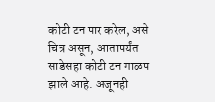कोटी टन पार करेल, असे चित्र असून, आतापर्यंत साडेसहा कोटी टन गाळप झाले आहे. अजूनही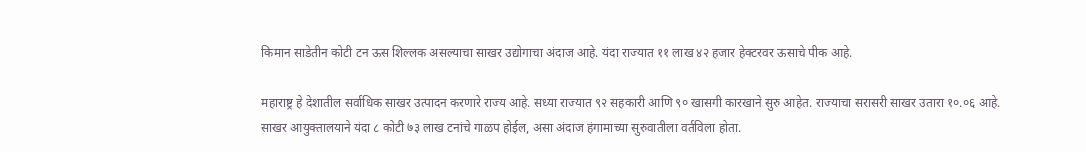किमान साडेतीन कोटी टन ऊस शिल्लक असल्याचा साखर उद्योगाचा अंदाज आहे. यंदा राज्यात ११ लाख ४२ हजार हेक्टरवर ऊसाचे पीक आहे.

महाराष्ट्र हे देशातील सर्वाधिक साखर उत्पादन करणारे राज्य आहे. सध्या राज्यात ९२ सहकारी आणि ९० खासगी कारखाने सुरु आहेत. राज्याचा सरासरी साखर उतारा १०.०६ आहे. साखर आयुक्तालयाने यंदा ८ कोटी ७३ लाख टनांचे गाळप होईल, असा अंदाज हंगामाच्या सुरुवातीला वर्तविला होता.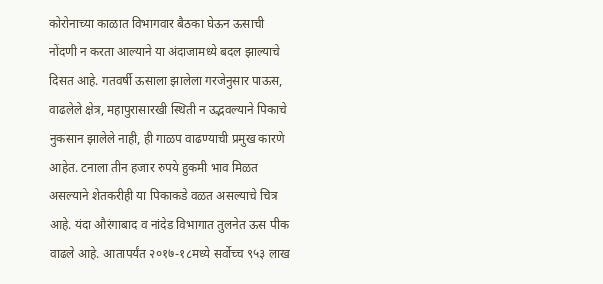कोरोनाच्या काळात विभागवार बैठका घेऊन ऊसाची नोंदणी न करता आल्याने या अंदाजामध्ये बदल झाल्याचे दिसत आहे. गतवर्षी ऊसाला झालेला गरजेनुसार पाऊस, वाढलेले क्षेत्र, महापुरासारखी स्थिती न उद्भवल्याने पिकाचे नुकसान झालेले नाही, ही गाळप वाढण्याची प्रमुख कारणे आहेत. टनाला तीन हजार रुपये हुकमी भाव मिळत असल्याने शेतकरीही या पिकाकडे वळत असल्याचे चित्र आहे. यंदा औरंगाबाद व नांदेड विभागात तुलनेत ऊस पीक वाढले आहे. आतापर्यंत २०१७-१८मध्ये सर्वोच्च ९५३ लाख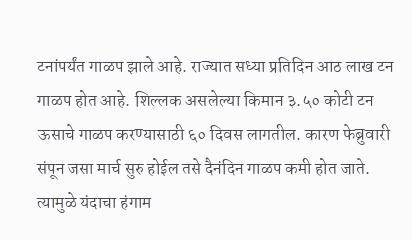टनांपर्यंत गाळप झाले आहे. राज्यात सध्या प्रतिदिन आठ लाख टन गाळप होत आहे. शिल्लक असलेल्या किमान ३.५० कोटी टन ऊसाचे गाळप करण्यासाठी ६० दिवस लागतील. कारण फेब्रुवारी संपून जसा मार्च सुरु होईल तसे दैनंदिन गाळप कमी होत जाते. त्यामुळे यंदाचा हंगाम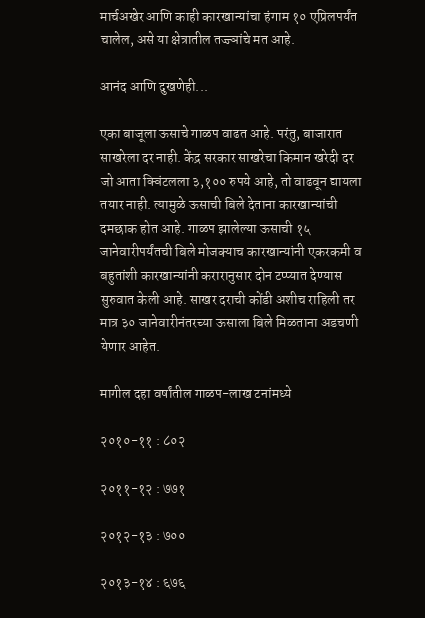मार्चअखेर आणि काही कारखान्यांचा हंगाम १० एप्रिलपर्यंत चालेल, असे या क्षेत्रातील तज्ज्ञांचे मत आहे.

आनंद आणि दुखणेही...

एका बाजूला ऊसाचे गाळप वाढत आहे. परंतु, बाजारात साखरेला दर नाही. केंद्र सरकार साखरेचा किमान खरेदी दर जो आता क्विंटलला ३,१०० रुपये आहे, तो वाढवून द्यायला तयार नाही. त्यामुळे ऊसाची बिले देताना कारखान्यांची दमछाक होत आहे. गाळप झालेल्या ऊसाची १५ जानेवारीपर्यंतची बिले मोजक्याच कारखान्यांनी एकरकमी व बहुतांशी कारखान्यांनी करारानुसार दोन टप्प्यात देण्यास सुरुवात केली आहे. साखर दराची कोंडी अशीच राहिली तर मात्र ३० जानेवारीनंतरच्या ऊसाला बिले मिळताना अडचणी येणार आहेत.

मागील दहा वर्षांतील गाळप-लाख टनांमध्ये

२०१०-११ : ८०२

२०११-१२ : ७७१

२०१२-१३ : ७००

२०१३-१४ : ६७६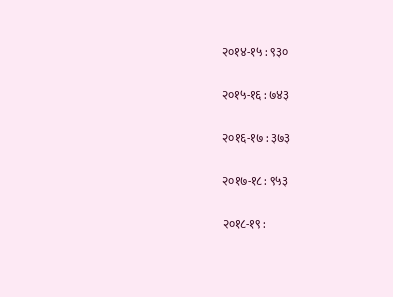२०१४-१५ : ९३०

२०१५-१६ : ७४३

२०१६-१७ : ३७३

२०१७-१८ : ९५३

२०१८-१९ :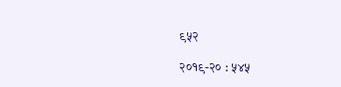९५२

२०१९-२० : ५४५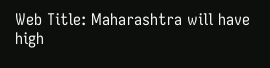Web Title: Maharashtra will have high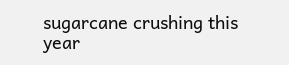sugarcane crushing this year